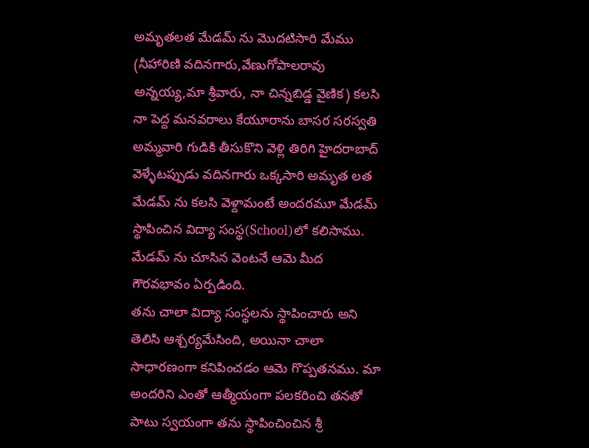అమృతలత మేడమ్ ను మొదటిసారి మేము (నీహారిణి వదినగారు,వేణుగోపాలరావు అన్నయ్య,మా శ్రీవారు, నా చిన్నబిడ్డ వైణిక) కలసి నా పెద్ద మనవరాలు కేయూరాను బాసర సరస్వతి అమ్మవారి గుడికి తీసుకొని వెళ్లి తిరిగి హైదరాబాద్ వెళ్ళేటప్పుడు వదినగారు ఒక్కసారి అమృత లత మేడమ్ ను కలసి వెళ్దామంటే అందరమూ మేడమ్ స్థాపించిన విద్యా సంస్థ(School)లో కలిసాము. మేడమ్ ను చూసిన వెంటనే ఆమె మీద గౌరవభావం ఏర్పడింది.
తను చాలా విద్యా సంస్థలను స్థాపించారు అని తెలిసి ఆశ్చర్యమేసింది, అయినా చాలా సాధారణంగా కనిపించడం ఆమె గొప్పతనము. మా అందరిని ఎంతో ఆత్మీయంగా పలకరించి తనతో పాటు స్వయంగా తను స్థాపించించిన శ్రీ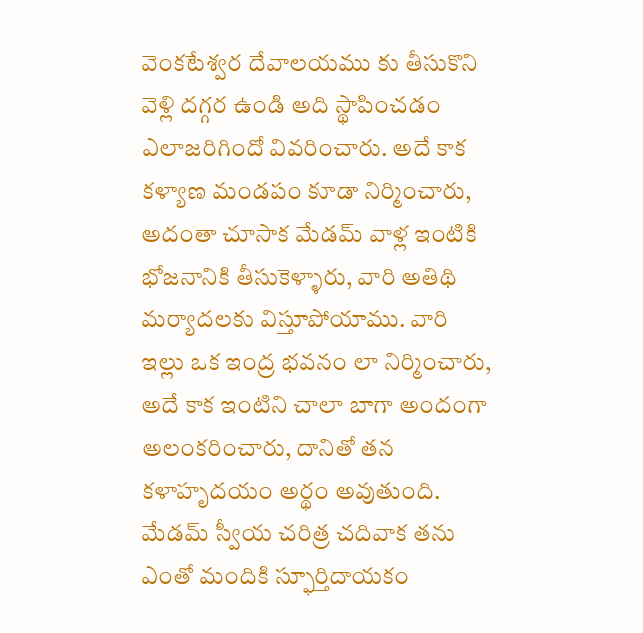వెంకటేశ్వర దేవాలయము కు తీసుకొని వెళ్లి దగ్గర ఉండి అది స్థాపించడం ఎలాజరిగిందో వివరించారు. అదే కాక కళ్యాణ మండపం కూడా నిర్మించారు, అదంతా చూసాక మేడమ్ వాళ్ల ఇంటికి భోజనానికి తీసుకెళ్ళారు, వారి అతిథి మర్యాదలకు విస్తూపోయాము. వారి ఇల్లు ఒక ఇంద్ర భవనం లా నిర్మించారు, అదే కాక ఇంటిని చాలా బాగా అందంగా అలంకరించారు, దానితో తన కళాహృదయం అర్థం అవుతుంది.
మేడమ్ స్వీయ చరిత్ర చదివాక తను ఎంతో మందికి స్ఫూర్తిదాయకం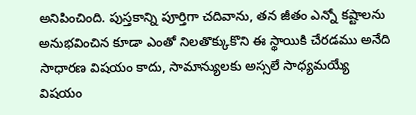అనిపించింది. పుస్తకాన్ని పూర్తిగా చదివాను, తన జీతం ఎన్నో కష్టాలను అనుభవించిన కూడా ఎంతో నిలతొక్కుకొని ఈ స్థాయికి చేరడము అనేది సాధారణ విషయం కాదు, సామాన్యులకు అస్సలే సాధ్యమయ్యే విషయం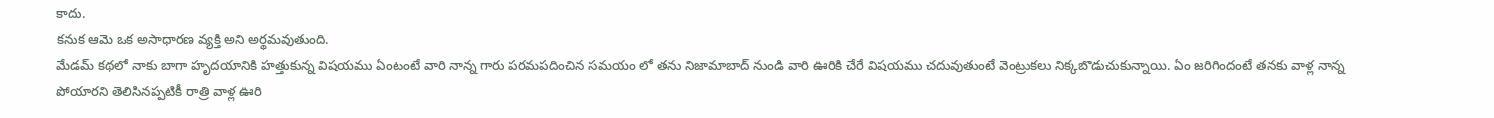కాదు.
కనుక ఆమె ఒక అసాధారణ వ్యక్తి అని అర్థమవుతుంది.
మేడమ్ కథలో నాకు బాగా హృదయానికి హత్తుకున్న విషయము ఏంటంటే వారి నాన్న గారు పరమపదించిన సమయం లో తను నిజామాబాద్ నుండి వారి ఊరికి చేరే విషయము చదువుతుంటే వెంట్రుకలు నిక్కబొడుచుకున్నాయి. ఏం జరిగిందంటే తనకు వాళ్ల నాన్న పోయారని తెలిసినప్పటికీ రాత్రి వాళ్ల ఊరి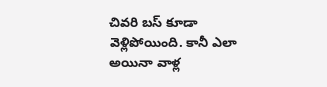చివరి బస్ కూడా వెళ్లిపోయింది. కానీ ఎలా అయినా వాళ్ల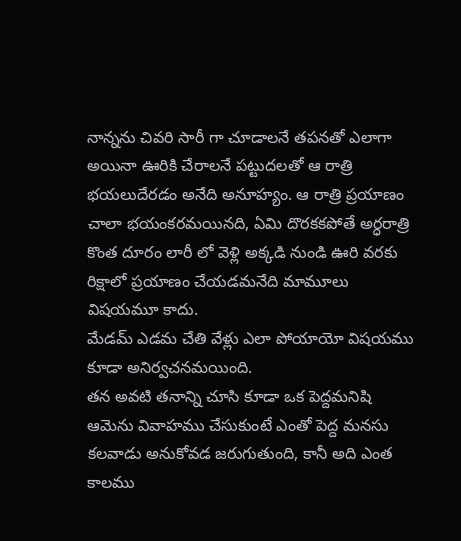నాన్నను చివరి సారీ గా చూడాలనే తపనతో ఎలాగా అయినా ఊరికి చేరాలనే పట్టుదలతో ఆ రాత్రి భయలుదేరడం అనేది అనూహ్యం. ఆ రాత్రి ప్రయాణం చాలా భయంకరమయినది, ఏమి దొరకకపోతే అర్ధరాత్రి కొంత దూరం లారీ లో వెళ్లి అక్కడి నుండి ఊరి వరకు రిక్షాలో ప్రయాణం చేయడమనేది మామూలు విషయమూ కాదు.
మేడమ్ ఎడమ చేతి వేళ్లు ఎలా పోయాయో విషయము కూడా అనిర్వచనమయింది.
తన అవటి తనాన్ని చూసి కూడా ఒక పెద్దమనిషి ఆమెను వివాహము చేసుకుంటే ఎంతో పెద్ద మనసు కలవాడు అనుకోవడ జరుగుతుంది, కానీ అది ఎంత కాలము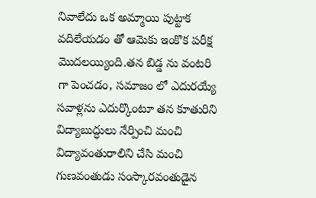నివాలేదు ఒక అమ్మాయి పుట్టాక వదిలేయడం తో ఆమెకు ఇంకొక పరీక్ష మొదలయ్యింది.తన బిడ్డ ను వంటరి గా పెంచడం, సమాజం లో ఎదురయ్యే సవాళ్లను ఎదుర్కొంటూ తన కూతురిని విద్యాబుద్ధులు నేర్పించి మంచి విద్యావంతురాలిని చేసి మంచి గుణవంతుడు సంస్కారవంతుడైన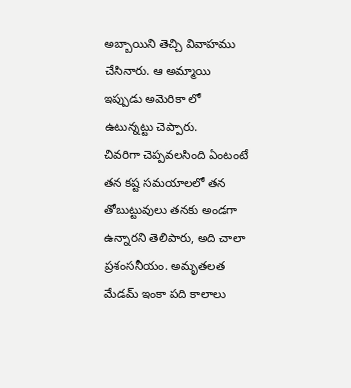అబ్బాయిని తెచ్చి వివాహము చేసినారు. ఆ అమ్మాయి ఇప్పుడు అమెరికా లో ఉటున్నట్టు చెప్పారు.
చివరిగా చెప్పవలసింది ఏంటంటే తన కష్ట సమయాలలో తన తోబుట్టువులు తనకు అండగా ఉన్నారని తెలిపారు, అది చాలా ప్రశంసనీయం. అమృతలత మేడమ్ ఇంకా పది కాలాలు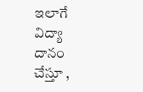ఇలాగే విద్యా దానం చేస్తూ ,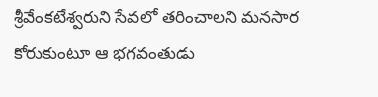శ్రీవేంకటేశ్వరుని సేవలో తరించాలని మనసార కోరుకుంటూ ఆ భగవంతుడు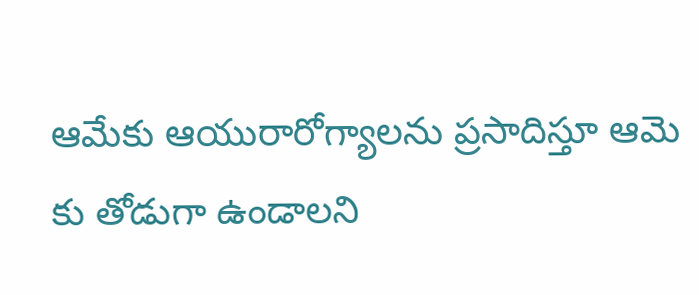ఆమేకు ఆయురారోగ్యాలను ప్రసాదిస్తూ ఆమె కు తోడుగా ఉండాలని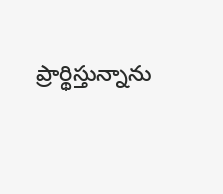ప్రార్థిస్తున్నాను